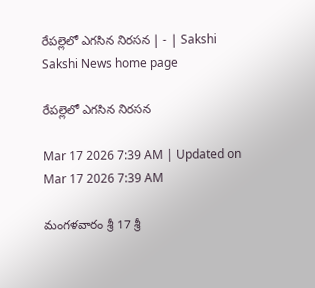రేపల్లెలో ఎగసిన నిరసన | - | Sakshi
Sakshi News home page

రేపల్లెలో ఎగసిన నిరసన

Mar 17 2026 7:39 AM | Updated on Mar 17 2026 7:39 AM

మంగళవారం శ్రీ 17 శ్రీ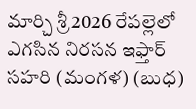మార్చి శ్రీ 2026 రేపల్లెలో ఎగసిన నిరసన ఇఫ్తార్‌ సహరి (మంగళ) (బుధ)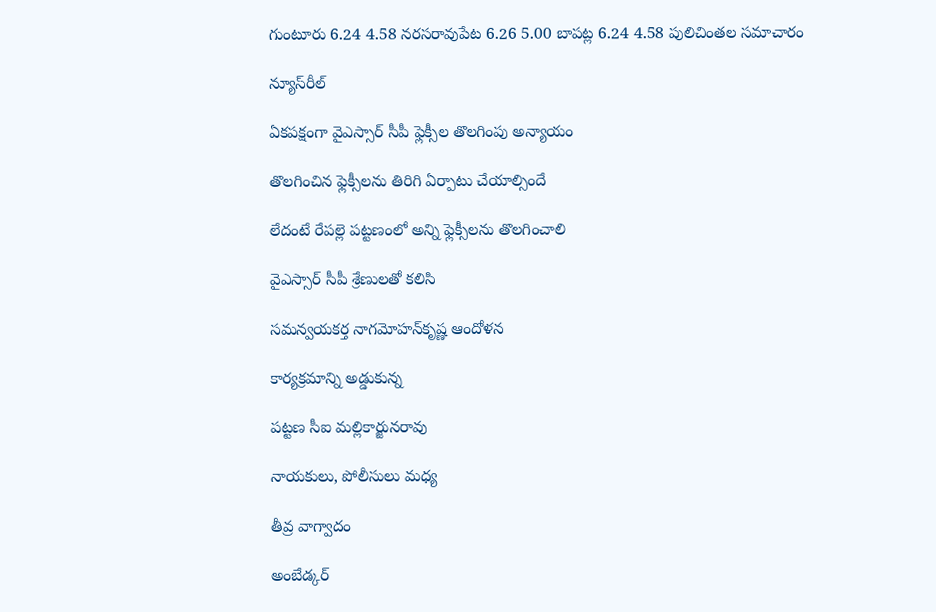గుంటూరు 6.24 4.58 నరసరావుపేట 6.26 5.00 బాపట్ల 6.24 4.58 పులిచింతల సమాచారం

న్యూస్‌రీల్‌

ఏకపక్షంగా వైఎస్సార్‌ సీపీ ఫ్లెక్సీల తొలగింపు అన్యాయం

తొలగించిన ఫ్లెక్సీలను తిరిగి ఏర్పాటు చేయాల్సిందే

లేదంటే రేపల్లె పట్టణంలో అన్ని ఫ్లెక్సీలను తొలగించాలి

వైఎస్సార్‌ సీపీ శ్రేణులతో కలిసి

సమన్వయకర్త నాగమోహన్‌కృష్ణ ఆందోళన

కార్యక్రమాన్ని అడ్డుకున్న

పట్టణ సీఐ మల్లికార్జునరావు

నాయకులు, పోలీసులు మధ్య

తీవ్ర వాగ్వాదం

అంబేడ్కర్‌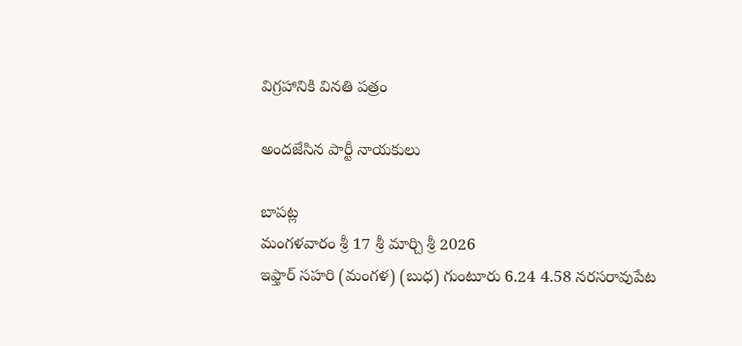విగ్రహానికి వినతి పత్రం

అందజేసిన పార్టీ నాయకులు

బాపట్ల
మంగళవారం శ్రీ 17 శ్రీ మార్చి శ్రీ 2026
ఇఫ్తార్‌ సహరి (మంగళ) (బుధ) గుంటూరు 6.24 4.58 నరసరావుపేట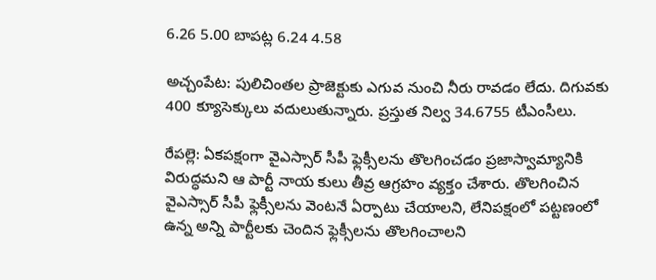6.26 5.00 బాపట్ల 6.24 4.58

అచ్చంపేట: పులిచింతల ప్రాజెక్టుకు ఎగువ నుంచి నీరు రావడం లేదు. దిగువకు 400 క్యూసెక్కులు వదులుతున్నారు. ప్రస్తుత నిల్వ 34.6755 టీఎంసీలు.

రేపల్లె: ఏకపక్షంగా వైఎస్సార్‌ సీపీ ఫ్లెక్సీలను తొలగించడం ప్రజాస్వామ్యానికి విరుద్ధమని ఆ పార్టీ నాయ కులు తీవ్ర ఆగ్రహం వ్యక్తం చేశారు. తొలగించిన వైఎస్సార్‌ సీపీ ఫ్లెక్సీలను వెంటనే ఏర్పాటు చేయాలని, లేనిపక్షంలో పట్టణంలో ఉన్న అన్ని పార్టీలకు చెందిన ఫ్లెక్సీలను తొలగించాలని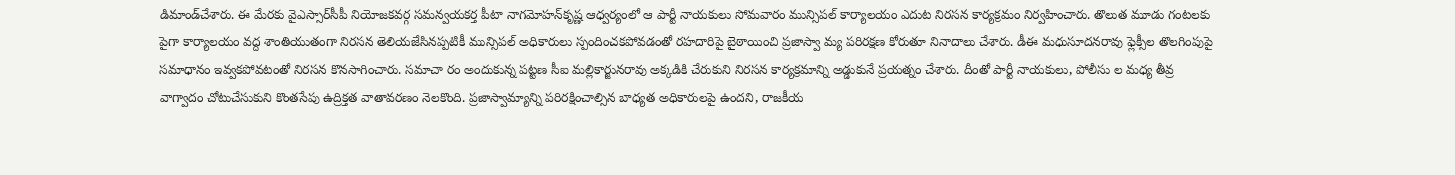డిమాండ్‌చేశారు. ఈ మేరకు వైఎస్సార్‌సీపీ నియోజకవర్గ సమన్వయకర్త పీటా నాగమోహన్‌కృష్ణ ఆధ్వర్యంలో ఆ పార్టీ నాయకులు సోమవారం మున్సిపల్‌ కార్యాలయం ఎదుట నిరసన కార్యక్రమం నిర్వహించారు. తొలుత మూడు గంటలకు పైగా కార్యాలయం వద్ద శాంతియుతంగా నిరసన తెలియజేసినప్పటికీ మున్సిపల్‌ అధికారులు స్పందించకపోవడంతో రహదారిపై బైఠాయించి ప్రజాస్వా మ్య పరిరక్షణ కోరుతూ నినాదాలు చేశారు. డీఈ మధుసూదనరావు ఫ్లెక్సీల తొలగింపుపై సమాధానం ఇవ్వకపోవటంతో నిరసన కొనసాగించారు. సమాచా రం అందుకున్న పట్టణ సీఐ మల్లికార్జునరావు అక్కడికి చేరుకుని నిరసన కార్యక్రమాన్ని అడ్డుకునే ప్రయత్నం చేశారు. దీంతో పార్టీ నాయకులు, పోలీసు ల మధ్య తీవ్ర వాగ్వాదం చోటుచేసుకుని కొంతసేపు ఉద్రిక్తత వాతావరణం నెలకొంది. ప్రజాస్వామ్యాన్ని పరిరక్షించాల్సిన బాధ్యత అధికారులపై ఉందని, రాజకీయ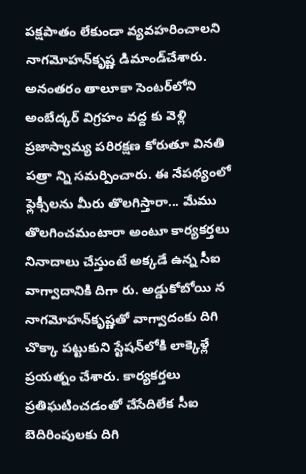పక్షపాతం లేకుండా వ్యవహరించాలని నాగమోహన్‌కృష్ణ డిమాండ్‌చేశారు. అనంతరం తాలూకా సెంటర్‌లోని అంబేద్కర్‌ విగ్రహం వద్ద కు వెళ్లి ప్రజాస్వామ్య పరిరక్షణ కోరుతూ వినతి పత్రా న్ని సమర్పించారు. ఈ నేపథ్యంలో ఫ్లెక్సీలను మీరు తొలగిస్తారా... మేము తొలగించమంటారా అంటూ కార్యకర్తలు నినాదాలు చేస్తుంటే అక్కడే ఉన్న సీఐ వాగ్వాదానికి దిగా రు. అడ్డుకోబోయి న నాగమోహన్‌కృష్ణతో వాగ్వాదంకు దిగి చొక్కా పట్టుకుని స్టేషన్‌లోకి లాక్కెళ్లే ప్రయత్నం చేశారు. కార్యకర్తలు ప్రతిఘటించడంతో చేసేదిలేక సీఐ బెదిరింపులకు దిగి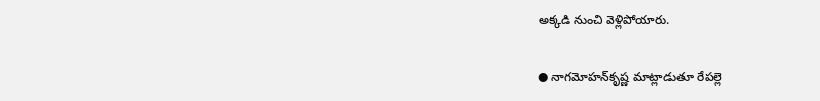అక్కడి నుంచి వెళ్లిపోయారు.

● నాగమోహన్‌కృష్ణ మాట్లాడుతూ రేపల్లె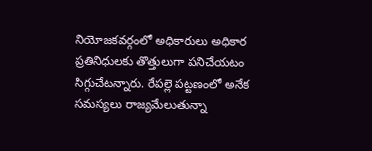నియోజకవర్గంలో అధికారులు అధికార ప్రతినిధులకు తొత్తులుగా పనిచేయటం సిగ్గుచేటన్నారు. రేపల్లె పట్టణంలో అనేక సమస్యలు రాజ్యమేలుతున్నా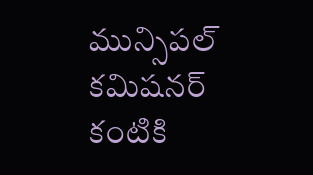మున్సిపల్‌ కమిషనర్‌ కంటికి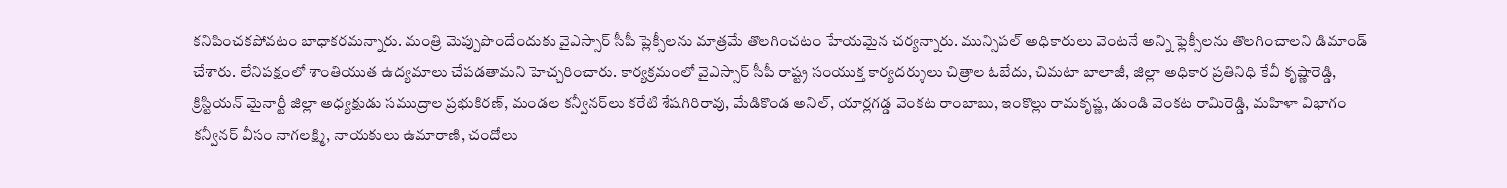కనిపించకపోవటం బాధాకరమన్నారు. మంత్రి మెప్పుపొందేందుకు వైఎస్సార్‌ సీపీ ప్లెక్సీలను మాత్రమే తొలగించటం హేయమైన చర్యన్నారు. మున్సిపల్‌ అధికారులు వెంటనే అన్ని ఫ్లెక్సీలను తొలగించాలని డిమాండ్‌ చేశారు. లేనిపక్షంలో శాంతియుత ఉద్యమాలు చేపడతామని హెచ్చరించారు. కార్యక్రమంలో వైఎస్సార్‌ సీపీ రాష్ట్ర సంయుక్త కార్యదర్శులు చిత్రాల ఓబేదు, చిమటా బాలాజీ, జిల్లా అధికార ప్రతినిధి కేవీ కృష్ణారెడ్డి, క్రిస్టియన్‌ మైనార్టీ జిల్లా అధ్యక్షుడు సముద్రాల ప్రభుకిరణ్‌, మండల కన్వీనర్‌లు కరేటి శేషగిరిరావు, మేడికొండ అనిల్‌, యార్లగడ్డ వెంకట రాంబాబు, ఇంకొల్లు రామకృష్ణ, డుండి వెంకట రామిరెడ్డి, మహిళా విభాగం కన్వీనర్‌ వీసం నాగలక్ష్మి, నాయకులు ఉమారాణి, చందోలు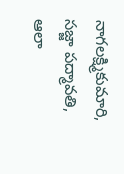నాగలక్ష్మికుమారి, సజ్జా పద్మావతి, ఆలా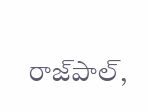రాజ్‌పాల్‌,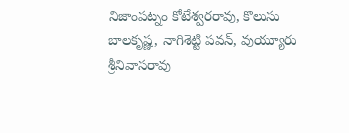నిజాంపట్నం కోటేశ్వరరావు, కొలుసు బాలకృష్ణ, నాగిశెట్టి పవన్‌, వుయ్యూరు శ్రీనివాసరావు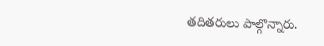తదితరులు పాల్గొన్నారు.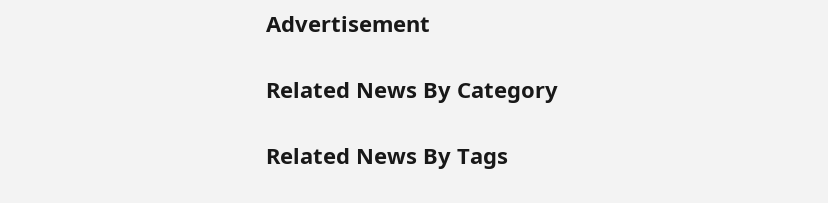Advertisement

Related News By Category

Related News By Tags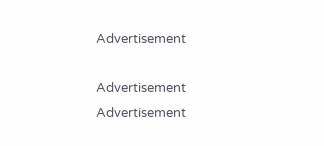Advertisement

Advertisement
Advertisement